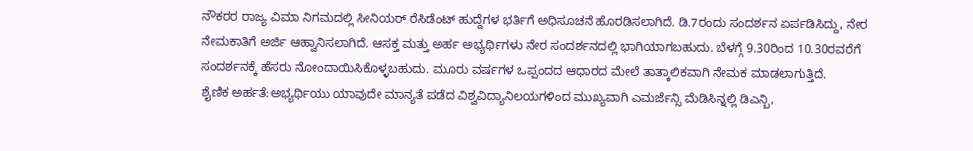ನೌಕರರ ರಾಜ್ಯ ವಿಮಾ ನಿಗಮದಲ್ಲಿ ಸೀನಿಯರ್ ರೆಸಿಡೆಂಟ್ ಹುದ್ದೆಗಳ ಭರ್ತಿಗೆ ಅಧಿಸೂಚನೆ ಹೊರಡಿಸಲಾಗಿದೆ. ಡಿ.7ರಂದು ಸಂದರ್ಶನ ಏರ್ಪಡಿಸಿದ್ದು, ನೇರ ನೇಮಕಾತಿಗೆ ಅರ್ಜಿ ಆಹ್ವಾನಿಸಲಾಗಿದೆ. ಆಸಕ್ತ ಮತ್ತು ಅರ್ಹ ಅಭ್ಯರ್ಥಿಗಳು ನೇರ ಸಂದರ್ಶನದಲ್ಲಿ ಭಾಗಿಯಾಗಬಹುದು. ಬೆಳಗ್ಗೆ 9.30ರಿಂದ 10.30ರವರೆಗೆ ಸಂದರ್ಶನಕ್ಕೆ ಹೆಸರು ನೋಂದಾಯಿಸಿಕೊಳ್ಳಬಹುದು. ಮೂರು ವರ್ಷಗಳ ಒಪ್ಪಂದದ ಆಧಾರದ ಮೇಲೆ ತಾತ್ಕಾಲಿಕವಾಗಿ ನೇಮಕ ಮಾಡಲಾಗುತ್ತಿದೆ.
ಶೈಣಿಕ ಅರ್ಹತೆ:ಅಭ್ಯರ್ಥಿಯು ಯಾವುದೇ ಮಾನ್ಯತೆ ಪಡೆದ ವಿಶ್ವವಿದ್ಯಾನಿಲಯಗಳಿಂದ ಮುಖ್ಯವಾಗಿ ಎಮರ್ಜೆನ್ಸಿ ಮೆಡಿಸಿನ್ನಲ್ಲಿ ಡಿಎನ್ಬಿ,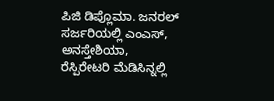ಪಿಜಿ ಡಿಪ್ಲೊಮಾ. ಜನರಲ್ ಸರ್ಜರಿಯಲ್ಲಿ ಎಂಎಸ್, ಅನಸ್ತೇಶಿಯಾ, ರೆಸ್ಪಿರೇಟರಿ ಮೆಡಿಸಿನ್ನಲ್ಲಿ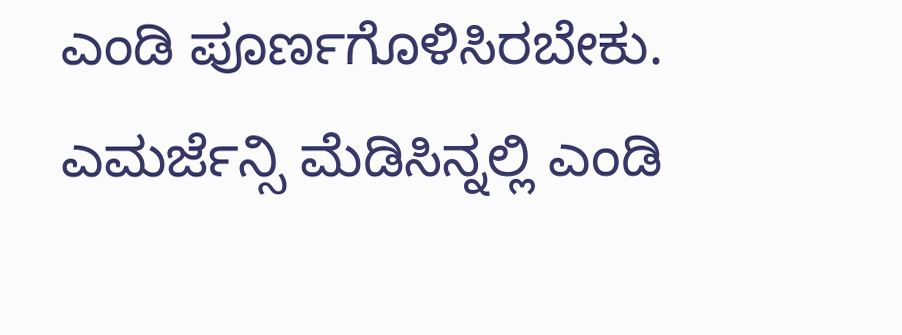ಎಂಡಿ ಪೂರ್ಣಗೊಳಿಸಿರಬೇಕು. ಎಮರ್ಜೆನ್ಸಿ ಮೆಡಿಸಿನ್ನಲ್ಲಿ ಎಂಡಿ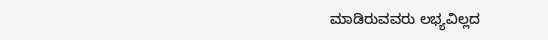ಮಾಡಿರುವವರು ಲಭ್ಯವಿಲ್ಲದ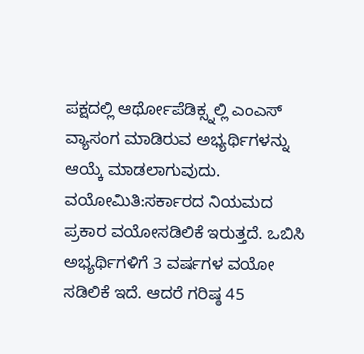ಪಕ್ಷದಲ್ಲಿ ಆರ್ಥೋಪೆಡಿಕ್ಸ್ನಲ್ಲಿ ಎಂಎಸ್ ವ್ಯಾಸಂಗ ಮಾಡಿರುವ ಅಭ್ಯರ್ಥಿಗಳನ್ನು ಆಯ್ಕೆ ಮಾಡಲಾಗುವುದು.
ವಯೋಮಿತಿ:ಸರ್ಕಾರದ ನಿಯಮದ ಪ್ರಕಾರ ವಯೋಸಡಿಲಿಕೆ ಇರುತ್ತದೆ. ಒಬಿಸಿ ಅಭ್ಯರ್ಥಿಗಳಿಗೆ 3 ವರ್ಷಗಳ ವಯೋ ಸಡಿಲಿಕೆ ಇದೆ. ಆದರೆ ಗರಿಷ್ಠ 45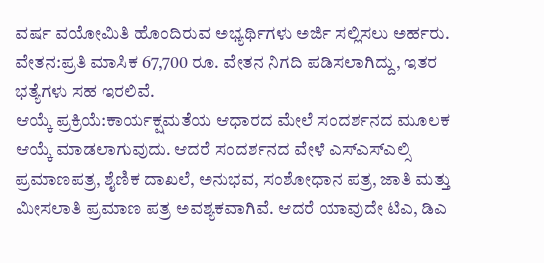ವರ್ಷ ವಯೋಮಿತಿ ಹೊಂದಿರುವ ಅಭ್ಯರ್ಥಿಗಳು ಅರ್ಜಿ ಸಲ್ಲಿಸಲು ಅರ್ಹರು.
ವೇತನ:ಪ್ರತಿ ಮಾಸಿಕ 67,700 ರೂ. ವೇತನ ನಿಗದಿ ಪಡಿಸಲಾಗಿದ್ದು, ಇತರ ಭತ್ಯೆಗಳು ಸಹ ಇರಲಿವೆ.
ಆಯ್ಕೆ ಪ್ರಕ್ರಿಯೆ:ಕಾರ್ಯಕ್ಷಮತೆಯ ಆಧಾರದ ಮೇಲೆ ಸಂದರ್ಶನದ ಮೂಲಕ ಆಯ್ಕೆ ಮಾಡಲಾಗುವುದು. ಆದರೆ ಸಂದರ್ಶನದ ವೇಳೆ ಎಸ್ಎಸ್ಎಲ್ಸಿ ಪ್ರಮಾಣಪತ್ರ, ಶೈಣಿಕ ದಾಖಲೆ, ಅನುಭವ, ಸಂಶೋಧಾನ ಪತ್ರ, ಜಾತಿ ಮತ್ತು ಮೀಸಲಾತಿ ಪ್ರಮಾಣ ಪತ್ರ ಅವಶ್ಯಕವಾಗಿವೆ. ಆದರೆ ಯಾವುದೇ ಟಿಎ, ಡಿಎ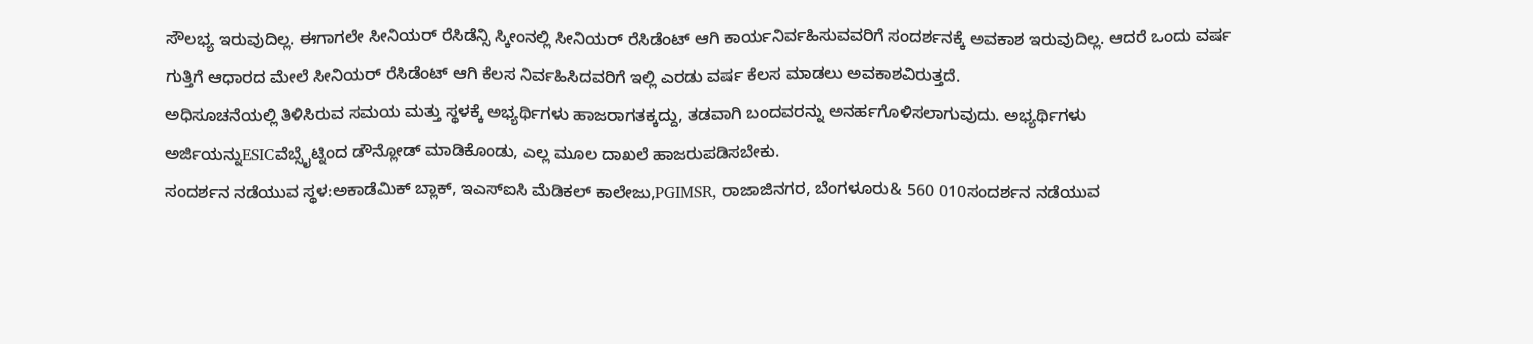ಸೌಲಭ್ಯ ಇರುವುದಿಲ್ಲ. ಈಗಾಗಲೇ ಸೀನಿಯರ್ ರೆಸಿಡೆನ್ಸಿ ಸ್ಕೀಂನಲ್ಲಿ ಸೀನಿಯರ್ ರೆಸಿಡೆಂಟ್ ಆಗಿ ಕಾರ್ಯನಿರ್ವಹಿಸುವವರಿಗೆ ಸಂದರ್ಶನಕ್ಕೆ ಅವಕಾಶ ಇರುವುದಿಲ್ಲ. ಆದರೆ ಒಂದು ವರ್ಷ ಗುತ್ತಿಗೆ ಆಧಾರದ ಮೇಲೆ ಸೀನಿಯರ್ ರೆಸಿಡೆಂಟ್ ಆಗಿ ಕೆಲಸ ನಿರ್ವಹಿಸಿದವರಿಗೆ ಇಲ್ಲಿ ಎರಡು ವರ್ಷ ಕೆಲಸ ಮಾಡಲು ಅವಕಾಶವಿರುತ್ತದೆ.
ಅಧಿಸೂಚನೆಯಲ್ಲಿ ತಿಳಿಸಿರುವ ಸಮಯ ಮತ್ತು ಸ್ಥಳಕ್ಕೆ ಅಭ್ಯರ್ಥಿಗಳು ಹಾಜರಾಗತಕ್ಕದ್ದು, ತಡವಾಗಿ ಬಂದವರನ್ನು ಅನರ್ಹಗೊಳಿಸಲಾಗುವುದು. ಅಭ್ಯರ್ಥಿಗಳು ಅರ್ಜಿಯನ್ನುESICವೆಬ್ಸೈಟ್ನಿಂದ ಡೌನ್ಲೋಡ್ ಮಾಡಿಕೊಂಡು, ಎಲ್ಲ ಮೂಲ ದಾಖಲೆ ಹಾಜರುಪಡಿಸಬೇಕು.
ಸಂದರ್ಶನ ನಡೆಯುವ ಸ್ಥಳ:ಅಕಾಡೆಮಿಕ್ ಬ್ಲಾಕ್, ಇಎಸ್ಐಸಿ ಮೆಡಿಕಲ್ ಕಾಲೇಜು,PGIMSR, ರಾಜಾಜಿನಗರ, ಬೆಂಗಳೂರು& 560 010ಸಂದರ್ಶನ ನಡೆಯುವ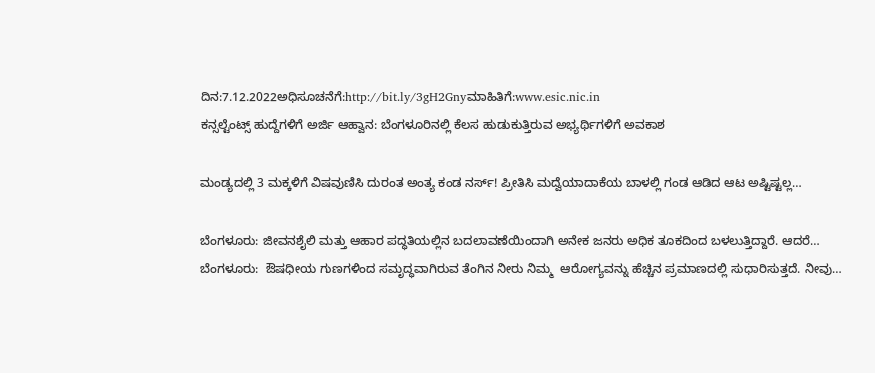ದಿನ:7.12.2022ಅಧಿಸೂಚನೆಗೆ:http://bit.ly/3gH2Gnyಮಾಹಿತಿಗೆ:www.esic.nic.in
ಕನ್ಸಲ್ಟೆಂಟ್ಸ್ ಹುದ್ದೆಗಳಿಗೆ ಅರ್ಜಿ ಆಹ್ವಾನ: ಬೆಂಗಳೂರಿನಲ್ಲಿ ಕೆಲಸ ಹುಡುಕುತ್ತಿರುವ ಅಭ್ಯರ್ಥಿಗಳಿಗೆ ಅವಕಾಶ

ಮಂಡ್ಯದಲ್ಲಿ 3 ಮಕ್ಕಳಿಗೆ ವಿಷವುಣಿಸಿ ದುರಂತ ಅಂತ್ಯ ಕಂಡ ನರ್ಸ್! ಪ್ರೀತಿಸಿ ಮದ್ವೆಯಾದಾಕೆಯ ಬಾಳಲ್ಲಿ ಗಂಡ ಆಡಿದ ಆಟ ಅಷ್ಟಿಷ್ಟಲ್ಲ…

ಬೆಂಗಳೂರು: ಜೀವನಶೈಲಿ ಮತ್ತು ಆಹಾರ ಪದ್ಧತಿಯಲ್ಲಿನ ಬದಲಾವಣೆಯಿಂದಾಗಿ ಅನೇಕ ಜನರು ಅಧಿಕ ತೂಕದಿಂದ ಬಳಲುತ್ತಿದ್ದಾರೆ. ಆದರೆ…
ಬೆಂಗಳೂರು:  ಔಷಧೀಯ ಗುಣಗಳಿಂದ ಸಮೃದ್ಧವಾಗಿರುವ ತೆಂಗಿನ ನೀರು ನಿಮ್ಮ  ಆರೋಗ್ಯವನ್ನು ಹೆಚ್ಚಿನ ಪ್ರಮಾಣದಲ್ಲಿ ಸುಧಾರಿಸುತ್ತದೆ. ನೀವು…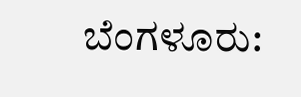ಬೆಂಗಳೂರು: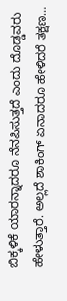ಬಿಕ್ಕಳಿಕೆ ಯಾರನ್ನಾದರೂ ನೆನಪಿಸುತ್ತದೆ ಎಂದು ದೊಡ್ಡವರು ಹೇಳುತ್ತಾರೆ. ಅಲ್ಲದೆ ಶಾಕಿಂಗ್ ಏನಾದರೂ ಹೇಳಿದರೆ ತಕ್ಷಣ…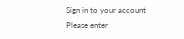Sign in to your account
Please enter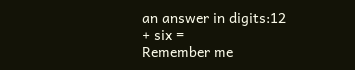an answer in digits:12 + six =
Remember me